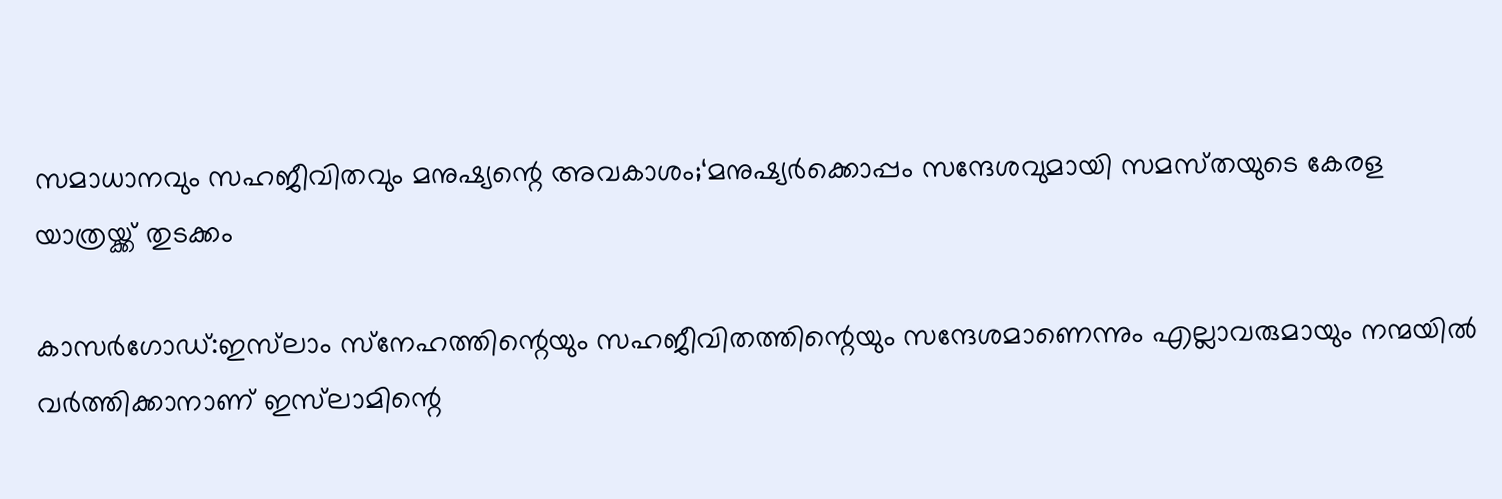സമാധാനവും സഹജീവിതവും മനുഷ്യന്റെ അവകാശം;‘മനുഷ്യർക്കൊപ്പം സന്ദേശവുമായി സമസ്‌തയുടെ കേരള യാത്രയ്ക്ക് തുടക്കം

കാസർഗോഡ്:ഇസ്‌ലാം സ്‌നേഹത്തിന്റെയും സഹജീവിതത്തിന്റെയും സന്ദേശമാണെന്നും എല്ലാവരുമായും നന്മയിൽ വർത്തിക്കാനാണ് ഇസ്‌ലാമിന്റെ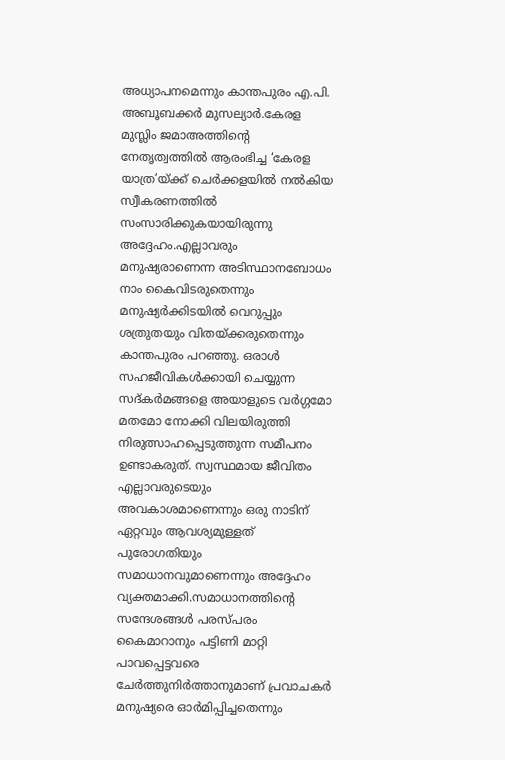അധ്യാപനമെന്നും കാന്തപുരം എ.പി. അബൂബക്കർ മുസല്യാർ.കേരള മുസ്ലിം ജമാഅത്തിന്റെ നേതൃത്വത്തിൽ ആരംഭിച്ച ‘കേരള യാത്ര’യ്ക്ക് ചെർക്കളയിൽ നൽകിയ സ്വീകരണത്തിൽ സംസാരിക്കുകയായിരുന്നു അദ്ദേഹം.എല്ലാവരും മനുഷ്യരാണെന്ന അടിസ്ഥാനബോധം നാം കൈവിടരുതെന്നും മനുഷ്യർക്കിടയിൽ വെറുപ്പും ശത്രുതയും വിതയ്ക്കരുതെന്നും കാന്തപുരം പറഞ്ഞു. ഒരാൾ സഹജീവികൾക്കായി ചെയ്യുന്ന സദ്‌കർമങ്ങളെ അയാളുടെ വർഗ്ഗമോ മതമോ നോക്കി വിലയിരുത്തി നിരുത്സാഹപ്പെടുത്തുന്ന സമീപനം ഉണ്ടാകരുത്. സ്വസ്ഥമായ ജീവിതം എല്ലാവരുടെയും അവകാശമാണെന്നും ഒരു നാടിന് ഏറ്റവും ആവശ്യമുള്ളത് പുരോഗതിയും സമാധാനവുമാണെന്നും അദ്ദേഹം വ്യക്തമാക്കി.സമാധാനത്തിന്റെ സന്ദേശങ്ങൾ പരസ്‌പരം കൈമാറാനും പട്ടിണി മാറ്റി പാവപ്പെട്ടവരെ ചേർത്തുനിർത്താനുമാണ് പ്രവാചകർ മനുഷ്യരെ ഓർമിപ്പിച്ചതെന്നും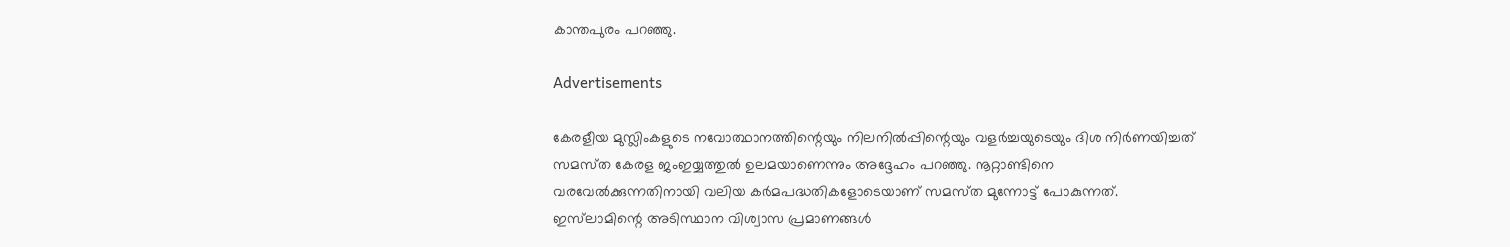കാന്തപുരം പറഞ്ഞു.

Advertisements

കേരളീയ മുസ്ലിംകളുടെ നവോത്ഥാനത്തിന്റെയും നിലനിൽപ്പിന്റെയും വളർച്ചയുടെയും ദിശ നിർണയിച്ചത് സമസ്‌ത കേരള ജംഇയ്യത്തുൽ ഉലമയാണെന്നും അദ്ദേഹം പറഞ്ഞു. നൂറ്റാണ്ടിനെ വരവേൽക്കുന്നതിനായി വലിയ കർമപദ്ധതികളോടെയാണ് സമസ്‌ത മുന്നോട്ട് പോകുന്നത്. ഇസ്‌ലാമിന്റെ അടിസ്ഥാന വിശ്വാസ പ്രമാണങ്ങൾ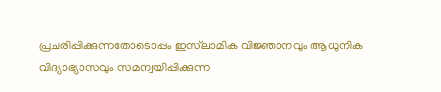പ്രചരിപ്പിക്കുന്നതോടൊപ്പം ഇസ്‌ലാമിക വിജ്ഞാനവും ആധുനിക വിദ്യാഭ്യാസവും സമന്വയിപ്പിക്കുന്ന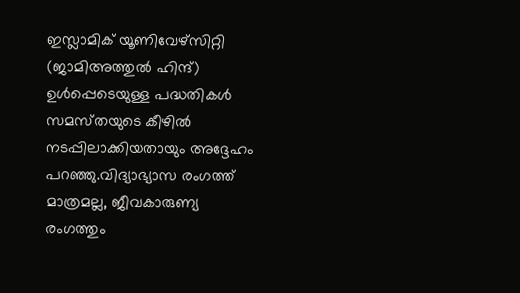ഇസ്ലാമിക് യൂണിവേഴ്‌സിറ്റി (ജാമിഅത്തുൽ ഹിന്ദ്) ഉൾപ്പെടെയുള്ള പദ്ധതികൾ സമസ്‌തയുടെ കീഴിൽ നടപ്പിലാക്കിയതായും അദ്ദേഹം പറഞ്ഞു.വിദ്യാഭ്യാസ രംഗത്ത് മാത്രമല്ല, ജീവകാരുണ്യ രംഗത്തും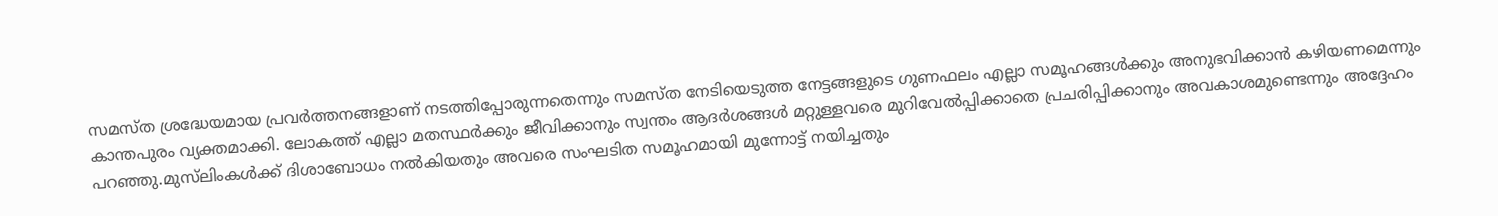സമസ്‌ത ശ്രദ്ധേയമായ പ്രവർത്തനങ്ങളാണ് നടത്തിപ്പോരുന്നതെന്നും സമസ്‌ത നേടിയെടുത്ത നേട്ടങ്ങളുടെ ഗുണഫലം എല്ലാ സമൂഹങ്ങൾക്കും അനുഭവിക്കാൻ കഴിയണമെന്നും കാന്തപുരം വ്യക്തമാക്കി. ലോകത്ത് എല്ലാ മതസ്ഥർക്കും ജീവിക്കാനും സ്വന്തം ആദർശങ്ങൾ മറ്റുള്ളവരെ മുറിവേൽപ്പിക്കാതെ പ്രചരിപ്പിക്കാനും അവകാശമുണ്ടെന്നും അദ്ദേഹം പറഞ്ഞു.മുസ്‌ലിംകൾക്ക് ദിശാബോധം നൽകിയതും അവരെ സംഘടിത സമൂഹമായി മുന്നോട്ട് നയിച്ചതും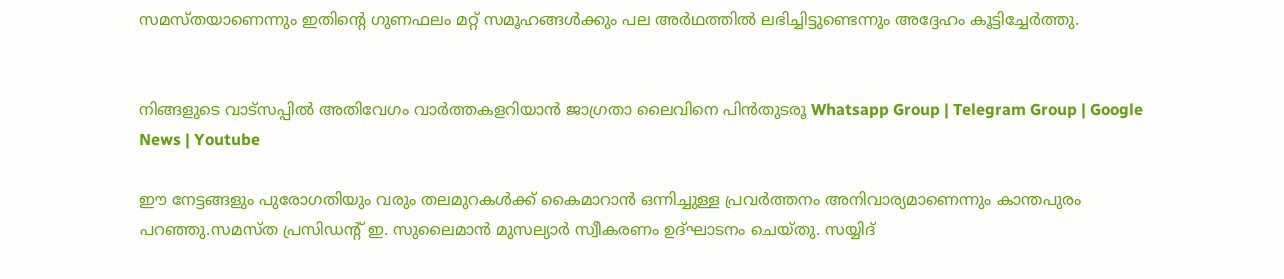സമസ്‌തയാണെന്നും ഇതിന്റെ ഗുണഫലം മറ്റ് സമൂഹങ്ങൾക്കും പല അർഥത്തിൽ ലഭിച്ചിട്ടുണ്ടെന്നും അദ്ദേഹം കൂട്ടിച്ചേർത്തു.


നിങ്ങളുടെ വാട്സപ്പിൽ അതിവേഗം വാർത്തകളറിയാൻ ജാഗ്രതാ ലൈവിനെ പിൻതുടരൂ Whatsapp Group | Telegram Group | Google News | Youtube

ഈ നേട്ടങ്ങളും പുരോഗതിയും വരും തലമുറകൾക്ക് കൈമാറാൻ ഒന്നിച്ചുള്ള പ്രവർത്തനം അനിവാര്യമാണെന്നും കാന്തപുരം പറഞ്ഞു.സമസ്‌ത പ്രസിഡന്റ് ഇ. സുലൈമാൻ മുസല്യാർ സ്വീകരണം ഉദ്ഘാടനം ചെയ്തു. സയ്യിദ്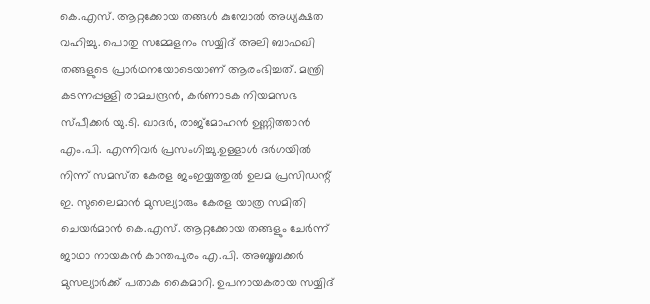കെ.എസ്. ആറ്റക്കോയ തങ്ങൾ കുമ്പോൽ അധ്യക്ഷത വഹിച്ചു. പൊതു സമ്മേളനം സയ്യിദ് അലി ബാഫഖി തങ്ങളുടെ പ്രാർഥനയോടെയാണ് ആരംഭിച്ചത്. മന്ത്രി കടന്നപ്പള്ളി രാമചന്ദ്രൻ, കർണാടക നിയമസഭ സ്പീക്കർ യു.ടി. ഖാദർ, രാജ്മോഹൻ ഉണ്ണിത്താൻ എം.പി. എന്നിവർ പ്രസംഗിച്ചു.ഉള്ളാൾ ദർഗയിൽ നിന്ന് സമസ്‌ത കേരള ജംഇയ്യത്തുൽ ഉലമ പ്രസിഡന്റ് ഇ. സുലൈമാൻ മുസല്യാരും കേരള യാത്ര സമിതി ചെയർമാൻ കെ.എസ്. ആറ്റക്കോയ തങ്ങളും ചേർന്ന് ജാഥാ നായകൻ കാന്തപുരം എ.പി. അബൂബക്കർ മുസല്യാർക്ക് പതാക കൈമാറി. ഉപനായകരായ സയ്യിദ്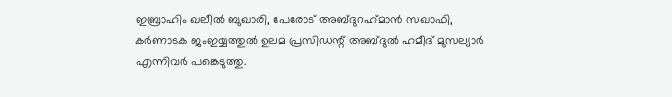ഇബ്രാഹിം ഖലീൽ ബുഖാരി, പേരോട് അബ്ദുറഹ്‌മാൻ സഖാഫി, കർണാടക ജംഇയ്യത്തുൽ ഉലമ പ്രസിഡന്റ് അബ്ദുൽ ഹമീദ് മുസല്യാർ എന്നിവർ പങ്കെടുത്തു.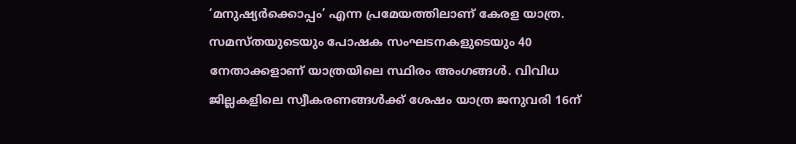‘മനുഷ്യർക്കൊപ്പം’ എന്ന പ്രമേയത്തിലാണ് കേരള യാത്ര. സമസ്‌തയുടെയും പോഷക സംഘടനകളുടെയും 40 നേതാക്കളാണ് യാത്രയിലെ സ്ഥിരം അംഗങ്ങൾ. വിവിധ ജില്ലകളിലെ സ്വീകരണങ്ങൾക്ക് ശേഷം യാത്ര ജനുവരി 16ന്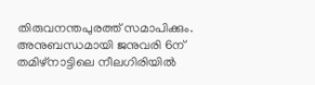തിരുവനന്തപുരത്ത് സമാപിക്കും. അനുബന്ധമായി ജനുവരി 6ന് തമിഴ്‌നാട്ടിലെ നീലഗിരിയിൽ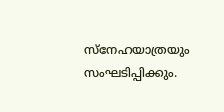സ്നേഹയാത്രയും സംഘടിപ്പിക്കും.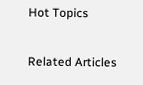Hot Topics

Related Articles